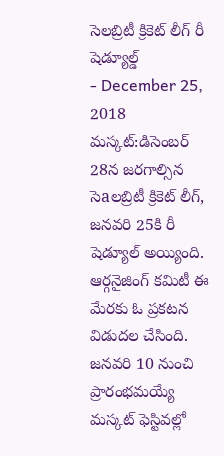సెలబ్రిటీ క్రికెట్ లీగ్ రీ షెడ్యూల్డ్
- December 25, 2018
మస్కట్:డిసెంబర్ 28న జరగాల్సిన సెaలబ్రిటీ క్రికెట్ లీగ్, జనవరి 25కి రీ షెడ్యూల్ అయ్యింది. ఆర్గనైజింగ్ కమిటీ ఈ మేరకు ఓ ప్రకటన విడుదల చేసింది. జనవరి 10 నుంచి ప్రారంభమయ్యే మస్కట్ ఫెస్టివల్లో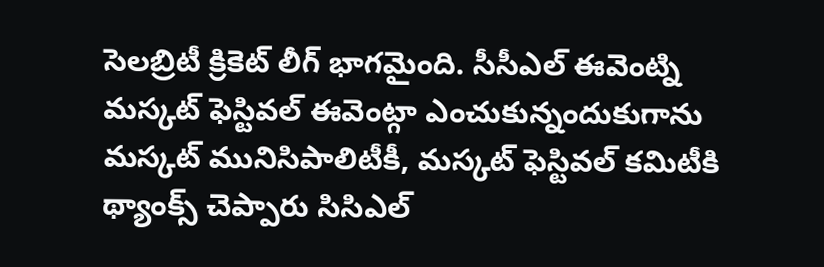సెలబ్రిటీ క్రికెట్ లీగ్ భాగమైంది. సీసీఎల్ ఈవెంట్ని మస్కట్ ఫెస్టివల్ ఈవెంట్గా ఎంచుకున్నందుకుగాను మస్కట్ మునిసిపాలిటీకీ, మస్కట్ ఫెస్టివల్ కమిటీకి థ్యాంక్స్ చెప్పారు సిసిఎల్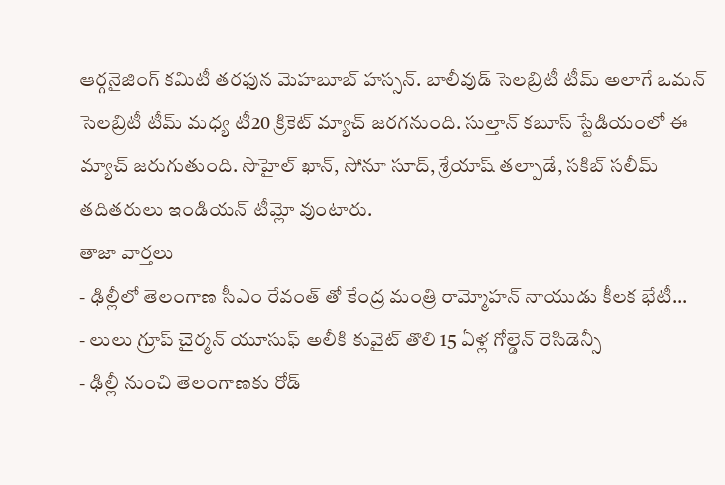ఆర్గనైజింగ్ కమిటీ తరఫున మెహబూబ్ హస్సన్. బాలీవుడ్ సెలబ్రిటీ టీమ్ అలాగే ఒమన్ సెలబ్రిటీ టీమ్ మధ్య టీ20 క్రికెట్ మ్యాచ్ జరగనుంది. సుల్తాన్ కబూస్ స్టేడియంలో ఈ మ్యాచ్ జరుగుతుంది. సొహైల్ ఖాన్, సోనూ సూద్, శ్రేయాష్ తల్పాడే, సకిబ్ సలీమ్ తదితరులు ఇండియన్ టీమ్లో వుంటారు.
తాజా వార్తలు
- ఢిల్లీలో తెలంగాణ సీఎం రేవంత్ తో కేంద్ర మంత్రి రామ్మోహన్ నాయుడు కీలక భేటీ...
- లులు గ్రూప్ చైర్మన్ యూసుఫ్ అలీకి కువైట్ తొలి 15 ఏళ్ల గోల్డెన్ రెసిడెన్సీ
- ఢిల్లీ నుంచి తెలంగాణకు రోడ్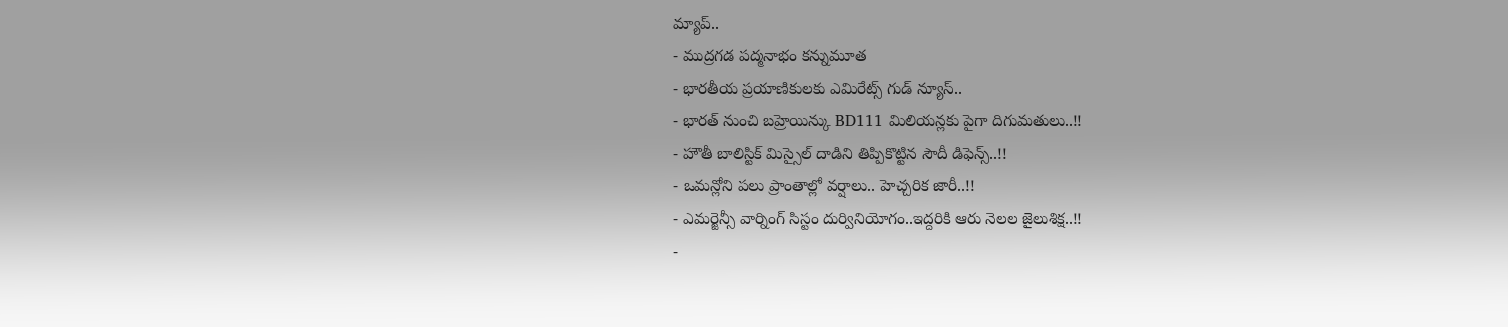మ్యాప్..
- ముద్రగడ పద్మనాభం కన్నుమూత
- భారతీయ ప్రయాణికులకు ఎమిరేట్స్ గుడ్ న్యూస్..
- భారత్ నుంచి బహ్రెయిన్కు BD111 మిలియన్లకు పైగా దిగుమతులు..!!
- హౌతీ బాలిస్టిక్ మిస్సైల్ దాడిని తిప్పికొట్టిన సౌదీ డిఫెన్స్..!!
- ఒమన్లోని పలు ప్రాంతాల్లో వర్షాలు.. హెచ్చరిక జారీ..!!
- ఎమర్జెన్సీ వార్నింగ్ సిస్టం దుర్వినియోగం..ఇద్దరికి ఆరు నెలల జైలుశిక్ష..!!
-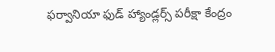ఫర్వానియా ఫుడ్ హ్యాండ్లర్స్ పరీక్షా కేంద్రం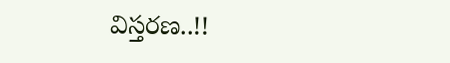విస్తరణ..!!